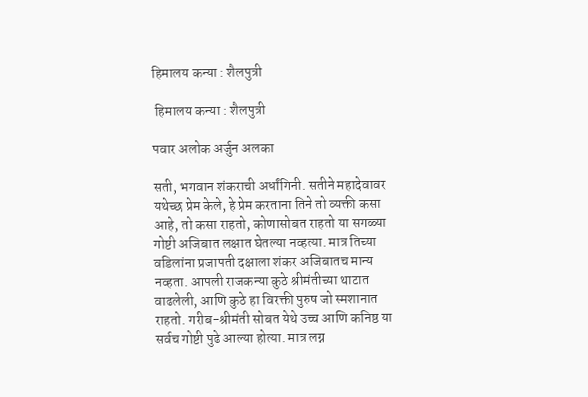हिमालय कन्या : शैलपुत्री

 हिमालय कन्या : शैलपुत्री

पवार अलोक अर्जुन अलका

सती, भगवान शंकराची अर्धांगिनी. सतीने महादेवावर यथेच्छ प्रेम केले, हे प्रेम करताना तिने तो व्यक्ती कसा आहे, तो कसा राहतो, कोणासोबत राहतो या सगळ्या गोष्टी अजिबात लक्षात घेतल्या नव्हत्या. मात्र तिच्या वडिलांना प्रजापती दक्षाला शंकर अजिबातच मान्य नव्हता. आपली राजकन्या कुठे श्रीमंतीच्या थाटात वाढलेली, आणि कुठे हा विरक्ती पुरुष जो स्मशानात राहतो. गरीब-श्रीमंती सोबत येथे उच्च आणि कनिष्ठ या सर्वच गोष्टी पुढे आल्या होत्या. मात्र लग्न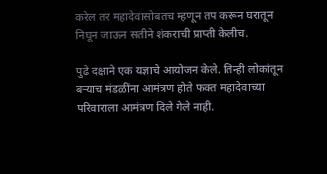करेल तर महादेवासोबतच म्हणून तप करून घरातून निघून जाऊन सतीने शंकराची प्राप्ती केलीच.

पुढे दक्षाने एक यज्ञाचे आयोजन केले. तिन्ही लोकांतून बऱ्याच मंडळींना आमंत्रण होते फक्त महादेवाच्या परिवाराला आमंत्रण दिले गेले नाही.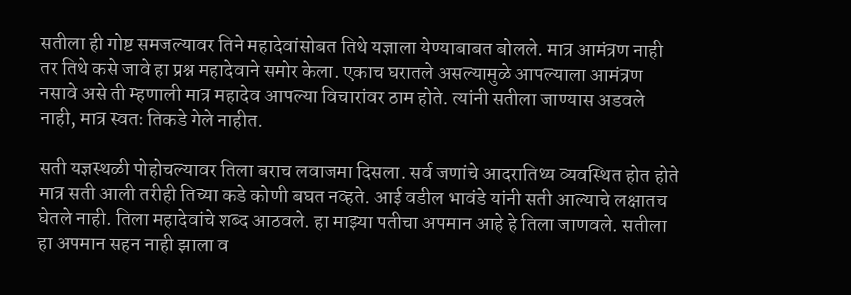सतीला ही गोष्ट समजल्यावर तिने महादेवांसोबत तिथे यज्ञाला येण्याबाबत बोलले. मात्र आमंत्रण नाही तर तिथे कसे जावे हा प्रश्न महादेवाने समोर केला. एकाच घरातले असल्यामुळे आपल्याला आमंत्रण नसावे असे ती म्हणाली मात्र महादेव आपल्या विचारांवर ठाम होते. त्यांनी सतीला जाण्यास अडवले नाही, मात्र स्वतः तिकडे गेले नाहीत.

सती यज्ञस्थळी पोहोचल्यावर तिला बराच लवाजमा दिसला. सर्व जणांचे आदरातिथ्य व्यवस्थित होत होते मात्र सती आली तरीही तिच्या कडे कोणी बघत नव्हते. आई वडील भावंडे यांनी सती आल्याचे लक्षातच घेतले नाही. तिला महादेवांचे शब्द आठवले. हा माझ्या पतीचा अपमान आहे हे तिला जाणवले. सतीला हा अपमान सहन नाही झाला व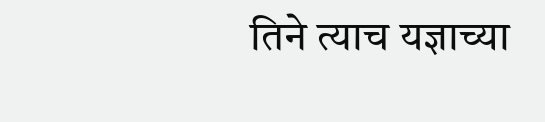तिने त्याच यज्ञाच्या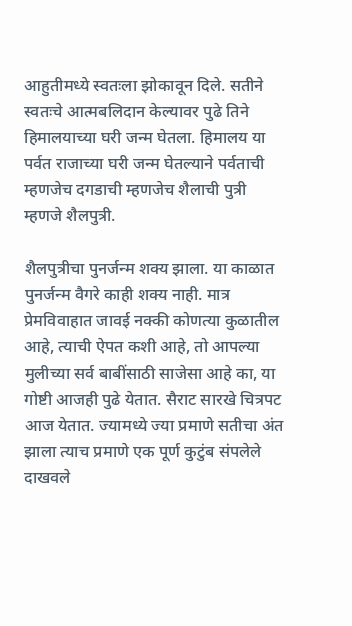आहुतीमध्ये स्वतःला झोकावून दिले. सतीने स्वतःचे आत्मबलिदान केल्यावर पुढे तिने हिमालयाच्या घरी जन्म घेतला. हिमालय या पर्वत राजाच्या घरी जन्म घेतल्याने पर्वताची म्हणजेच दगडाची म्हणजेच शैलाची पुत्री म्हणजे शैलपुत्री.

शैलपुत्रीचा पुनर्जन्म शक्य झाला. या काळात पुनर्जन्म वैगरे काही शक्य नाही. मात्र प्रेमविवाहात जावई नक्की कोणत्या कुळातील आहे, त्याची ऐपत कशी आहे, तो आपल्या मुलीच्या सर्व बाबींसाठी साजेसा आहे का, या गोष्टी आजही पुढे येतात. सैराट सारखे चित्रपट आज येतात. ज्यामध्ये ज्या प्रमाणे सतीचा अंत झाला त्याच प्रमाणे एक पूर्ण कुटुंब संपलेले दाखवले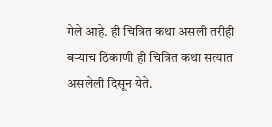गेले आहे. ही चित्रित कथा असली तरीही बऱ्याच ठिकाणी ही चित्रित कथा सत्यात असलेली दिसून येते.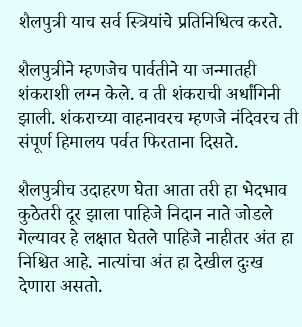शैलपुत्री याच सर्व स्त्रियांचे प्रतिनिधित्व करते.

शैलपुत्रीने म्हणजेच पार्वतीने या जन्मातही शंकराशी लग्न केले. व ती शंकराची अर्धांगिनी झाली. शंकराच्या वाहनावरच म्हणजे नंदिवरच ती संपूर्ण हिमालय पर्वत फिरताना दिसते.

शैलपुत्रीच उदाहरण घेता आता तरी हा भेदभाव कुठेतरी दूर झाला पाहिजे निदान नाते जोडले गेल्यावर हे लक्षात घेतले पाहिजे नाहीतर अंत हा निश्चित आहे. नात्यांचा अंत हा देखील दुःख देणारा असतो.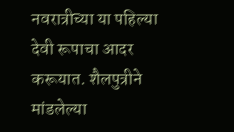नवरात्रीच्या या पहिल्या देवी रूपाचा आदर करूयात. शैलपुत्रीने मांडलेल्या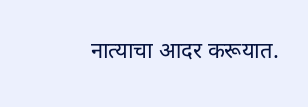नात्याचा आदर करूयात.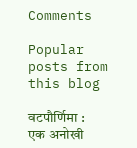Comments

Popular posts from this blog

वटपौर्णिमा : एक अनोखी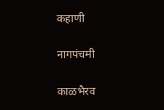कहाणी

नागपंचमी

काळभैरव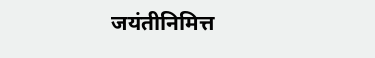जयंतीनिमित्त